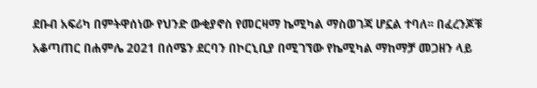ደቡብ አፍሪካ በምትዋሰነው የህንድ ውቂያኖስ የመርዛማ ኬሚካል ማስወገጃ ሆኗል ተባለ፡፡ በፈረንጆቹ አቆጣጠር በሐምሌ 2021 በሰሜን ደርባን በኮርኒቢያ በሚገኘው የኬሚካል ማከማቻ መጋዘን ላይ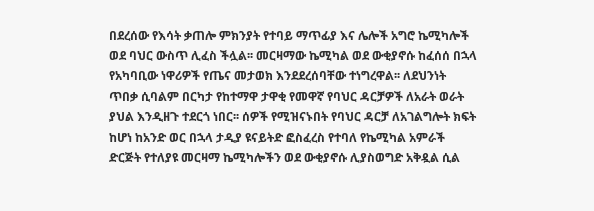በደረሰው የእሳት ቃጠሎ ምክንያት የተባይ ማጥፊያ እና ሌሎች አግሮ ኬሚካሎች ወደ ባህር ውስጥ ሊፈስ ችሏል፡፡ መርዛማው ኬሚካል ወደ ውቂያኖሱ ከፈሰሰ በኋላ የአካባቢው ነዋሪዎች የጤና መታወክ እንደደረሰባቸው ተነግረዋል፡፡ ለደህንነት ጥበቃ ሲባልም በርካታ የከተማዋ ታዋቂ የመዋኛ የባህር ዳርቻዎች ለአራት ወራት ያህል እንዲዘጉ ተደርጎ ነበር፡፡ ሰዎች የሚዝናኑበት የባህር ዳርቻ ለአገልግሎት ክፍት ከሆነ ከአንድ ወር በኋላ ታዲያ ዩናይትድ ፎስፈረስ የተባለ የኬሚካል አምራች ድርጅት የተለያዩ መርዛማ ኬሚካሎችን ወደ ውቂያኖሱ ሊያስወግድ አቅዷል ሲል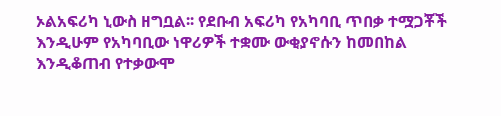ኦልአፍሪካ ኒውስ ዘግቧል፡፡ የደቡብ አፍሪካ የአካባቢ ጥበቃ ተሟጋቾች እንዲሁም የአካባቢው ነዋሪዎች ተቋሙ ውቂያኖሱን ከመበከል እንዲቆጠብ የተቃውሞ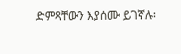ድምጻቸውን እያሰሙ ይገኛሉ፡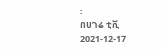፡
በሀገሬ ቲቪ
2021-12-17